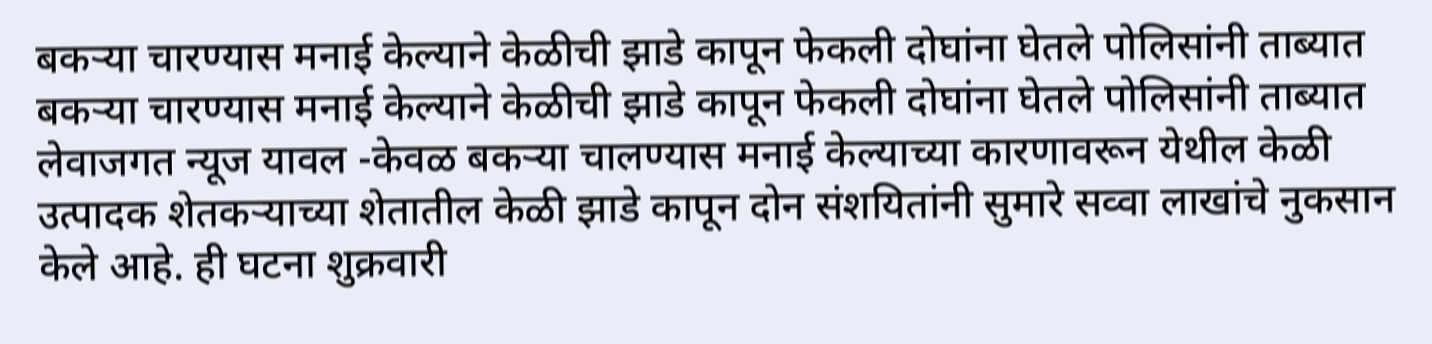बकऱ्या चारण्यास मनाई केल्याने केळीची झाडे कापून फेकली दोघांना घेतले पोलिसांनी ताब्यात
बकऱ्या चारण्यास मनाई केल्याने केळीची झाडे कापून फेकली दोघांना घेतले पोलिसांनी ताब्यात
लेवाजगत न्यूज यावल -केवळ बकऱ्या चालण्यास मनाई केल्याच्या कारणावरून येथील केळी उत्पादक शेतकऱ्याच्या शेतातील केळी झाडे कापून दोन संशयितांनी सुमारे सव्वा लाखांचे नुकसान केले आहे. ही घटना शुक्रवारी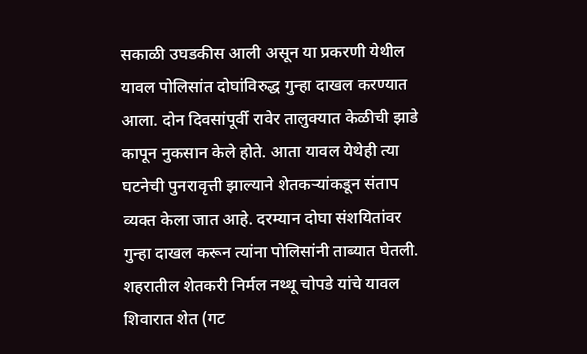सकाळी उघडकीस आली असून या प्रकरणी येथील यावल पोलिसांत दोघांविरुद्ध गुन्हा दाखल करण्यात आला. दोन दिवसांपूर्वी रावेर तालुक्यात केळीची झाडे कापून नुकसान केले होते. आता यावल येथेही त्या घटनेची पुनरावृत्ती झाल्याने शेतकऱ्यांकडून संताप व्यक्त केला जात आहे. दरम्यान दोघा संशयितांवर गुन्हा दाखल करून त्यांना पोलिसांनी ताब्यात घेतली. शहरातील शेतकरी निर्मल नथ्थू चोपडे यांचे यावल शिवारात शेत (गट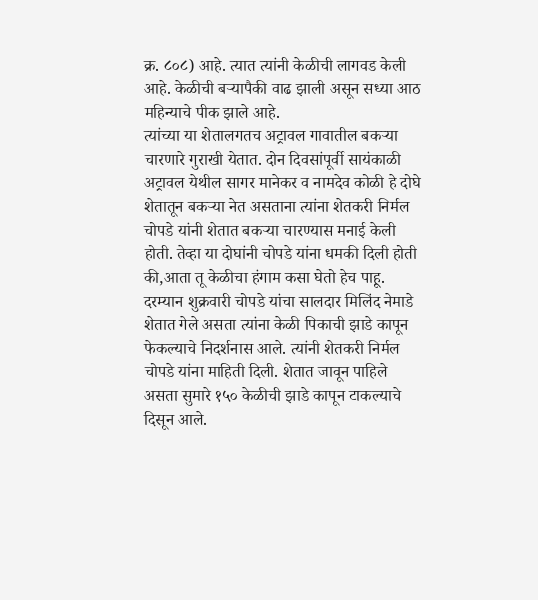क्र. ८०८) आहे. त्यात त्यांनी केळीची लागवड केली आहे. केळीची बऱ्यापैकी वाढ झाली असून सध्या आठ महिन्याचे पीक झाले आहे.
त्यांच्या या शेतालगतच अट्रावल गावातील बकऱ्या चारणारे गुराखी येतात. दोन दिवसांपूर्वी सायंकाळी अट्रावल येथील सागर मानेकर व नामदेव कोळी हे दोघे शेतातून बकऱ्या नेत असताना त्यांना शेतकरी निर्मल चोपडे यांनी शेतात बकऱ्या चारण्यास मनाई केली होती. तेव्हा या दोघांनी चोपडे यांना धमकी दिली होती की,आता तू केळीचा हंगाम कसा घेतो हेच पाहू.
दरम्यान शुक्रवारी चोपडे यांचा सालदार मिलिंद नेमाडे शेतात गेले असता त्यांना केळी पिकाची झाडे कापून फेकल्याचे निदर्शनास आले. त्यांनी शेतकरी निर्मल चोपडे यांना माहिती दिली. शेतात जावून पाहिले असता सुमारे १५० केळीची झाडे कापून टाकल्याचे दिसून आले.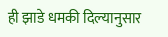ही झाडे धमकी दिल्यानुसार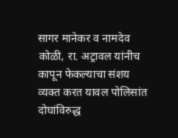सागर मानेकर व नामदेव कोळी, रा. अट्रावल यांनीच कापून फेकल्याचा संशय व्यक्त करत यावल पोलिसांत दोघांविरुद्ध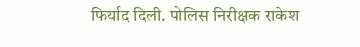फिर्याद दिली. पोलिस निरीक्षक राकेश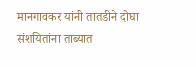मानगावकर यांनी तातडीने दोघा संशयितांना ताब्यात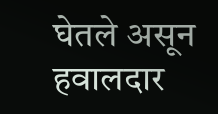घेतले असून हवालदार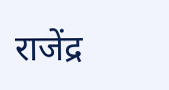राजेंद्र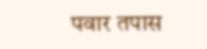पवार तपास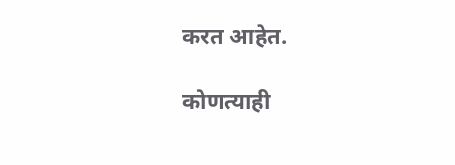करत आहेत.

कोणत्याही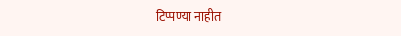टिप्पण्या नाहीत